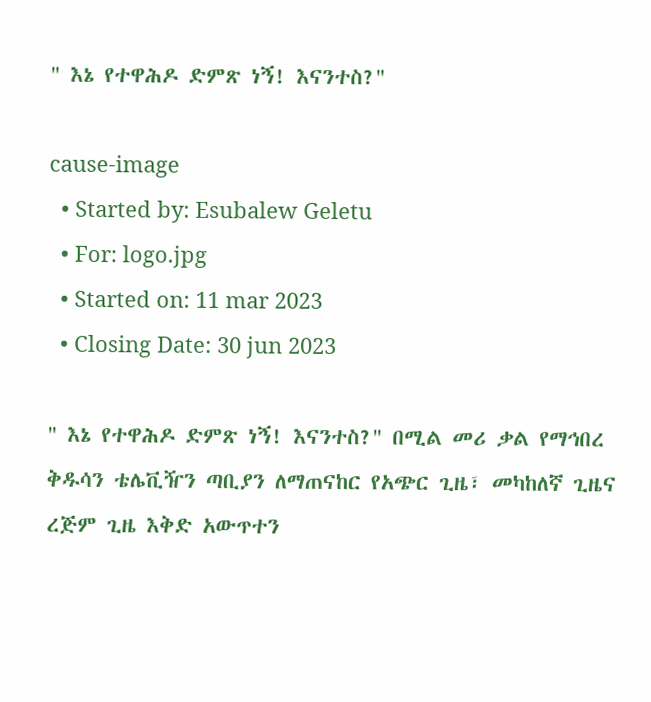" እኔ የተዋሕዶ ድምጽ ነኝ! እናንተስ?"

cause-image
  • Started by: Esubalew Geletu
  • For: logo.jpg
  • Started on: 11 mar 2023
  • Closing Date: 30 jun 2023

" እኔ የተዋሕዶ ድምጽ ነኝ! እናንተስ?" በሚል መሪ ቃል የማኅበረ ቅዱሳን ቴሌቪዥን ጣቢያን ለማጠናከር የአጭር ጊዜ፣ መካከለኛ ጊዜና ረጅም ጊዜ እቅድ አውጥተን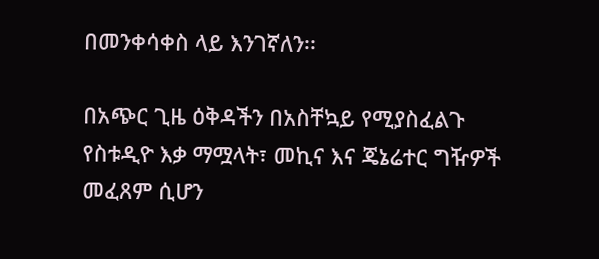በመንቀሳቀስ ላይ እንገኛለን፡፡

በአጭር ጊዜ ዕቅዳችን በአስቸኳይ የሚያስፈልጉ የስቱዲዮ እቃ ማሟላት፣ መኪና እና ጄኔሬተር ግዥዎች መፈጸም ሲሆን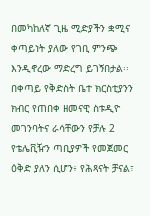በመካከለኛ ጊዜ ሚድያችን ቋሚና ቀጣይነት ያለው የገቢ ምንጭ እንዲኖረው ማድረግ ይገኝበታል፡፡
በቀጣይ የቅድስት ቤተ ክርስቲያንን ክብር የጠበቀ ዘመናዊ ስቱዲዮ መገንባትና ራሳቸውን የቻሉ 2 የቴሌቪዥን ጣቢያዎች የመጀመር ዕቅድ ያለን ሲሆን፥ የሕጻናት ቻናል፣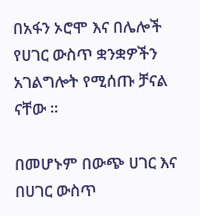በአፋን ኦሮሞ እና በሌሎች የሀገር ውስጥ ቋንቋዎችን አገልግሎት የሚሰጡ ቻናል ናቸው ።

በመሆኑም በውጭ ሀገር እና በሀገር ውስጥ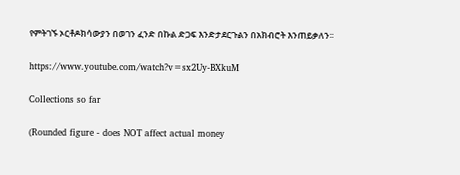የምትገኙ ኦርቶዶክሳውያን በወገን ፈንድ በኩል ድጋፍ እንድታደርጉልን በአክብሮት እንጠይቃለን፡፡

https://www.youtube.com/watch?v=sx2Uy-BXkuM

Collections so far

(Rounded figure - does NOT affect actual money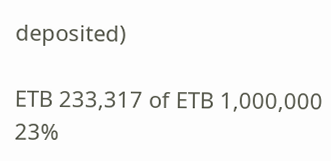deposited)

ETB 233,317 of ETB 1,000,000 23%